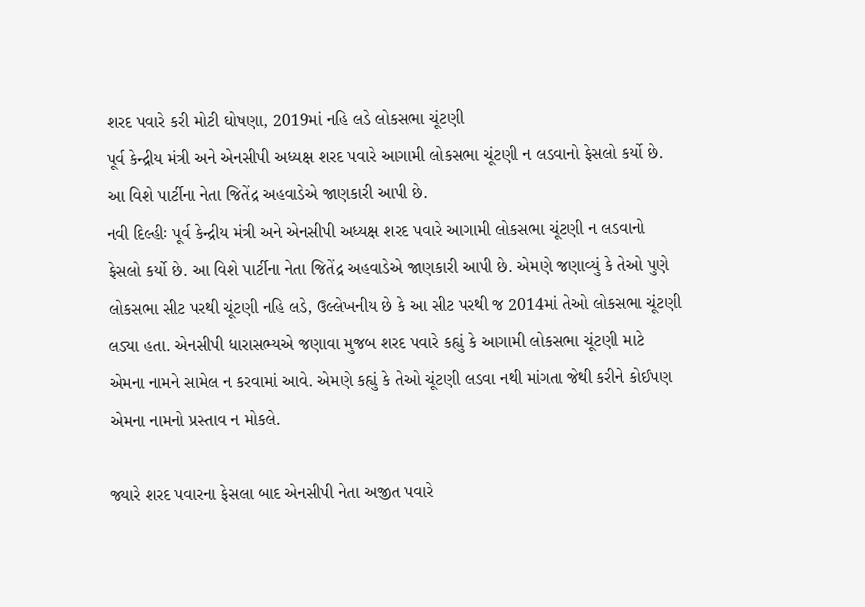શરદ પવારે કરી મોટી ઘોષણા, 2019માં નહિ લડે લોકસભા ચૂંટણી
પૂર્વ કેન્દ્રીય મંત્રી અને એનસીપી અધ્યક્ષ શરદ પવારે આગામી લોકસભા ચૂંટણી ન લડવાનો ફેસલો કર્યો છે. આ વિશે પાર્ટીના નેતા જિતેંદ્ર અહવાડેએ જાણકારી આપી છે.
નવી દિલ્હીઃ પૂર્વ કેન્દ્રીય મંત્રી અને એનસીપી અધ્યક્ષ શરદ પવારે આગામી લોકસભા ચૂંટણી ન લડવાનો ફેસલો કર્યો છે. આ વિશે પાર્ટીના નેતા જિતેંદ્ર અહવાડેએ જાણકારી આપી છે. એમણે જણાવ્યું કે તેઓ પુણે લોકસભા સીટ પરથી ચૂંટણી નહિ લડે, ઉલ્લેખનીય છે કે આ સીટ પરથી જ 2014માં તેઓ લોકસભા ચૂંટણી લડ્યા હતા. એનસીપી ધારાસભ્યએ જણાવા મુજબ શરદ પવારે કહ્યું કે આગામી લોકસભા ચૂંટણી માટે એમના નામને સામેલ ન કરવામાં આવે. એમણે કહ્યું કે તેઓ ચૂંટણી લડવા નથી માંગતા જેથી કરીને કોઈપણ એમના નામનો પ્રસ્તાવ ન મોકલે.

જ્યારે શરદ પવારના ફેસલા બાદ એનસીપી નેતા અજીત પવારે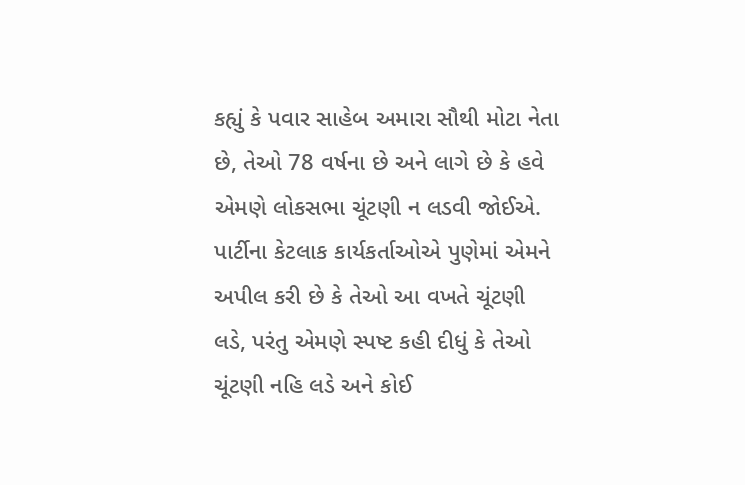કહ્યું કે પવાર સાહેબ અમારા સૌથી મોટા નેતા છે, તેઓ 78 વર્ષના છે અને લાગે છે કે હવે એમણે લોકસભા ચૂંટણી ન લડવી જોઈએ. પાર્ટીના કેટલાક કાર્યકર્તાઓએ પુણેમાં એમને અપીલ કરી છે કે તેઓ આ વખતે ચૂંટણી લડે, પરંતુ એમણે સ્પષ્ટ કહી દીધું કે તેઓ ચૂંટણી નહિ લડે અને કોઈ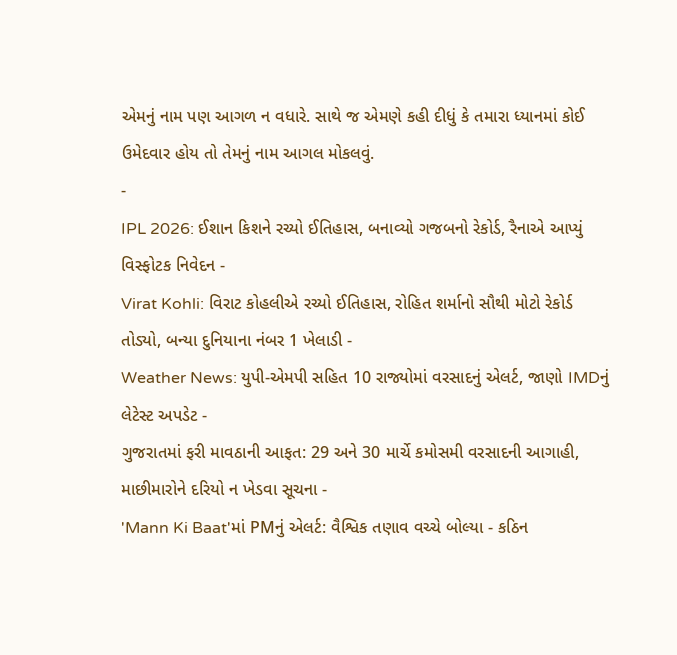એમનું નામ પણ આગળ ન વધારે. સાથે જ એમણે કહી દીધું કે તમારા ધ્યાનમાં કોઈ ઉમેદવાર હોય તો તેમનું નામ આગલ મોકલવું.
-
IPL 2026: ઈશાન કિશને રચ્યો ઈતિહાસ, બનાવ્યો ગજબનો રેકોર્ડ, રૈનાએ આપ્યું વિસ્ફોટક નિવેદન -
Virat Kohli: વિરાટ કોહલીએ રચ્યો ઈતિહાસ, રોહિત શર્માનો સૌથી મોટો રેકોર્ડ તોડ્યો, બન્યા દુનિયાના નંબર 1 ખેલાડી -
Weather News: યુપી-એમપી સહિત 10 રાજ્યોમાં વરસાદનું એલર્ટ, જાણો IMDનું લેટેસ્ટ અપડેટ -
ગુજરાતમાં ફરી માવઠાની આફત: 29 અને 30 માર્ચે કમોસમી વરસાદની આગાહી, માછીમારોને દરિયો ન ખેડવા સૂચના -
'Mann Ki Baat'માં PMનું એલર્ટ: વૈશ્વિક તણાવ વચ્ચે બોલ્યા - કઠિન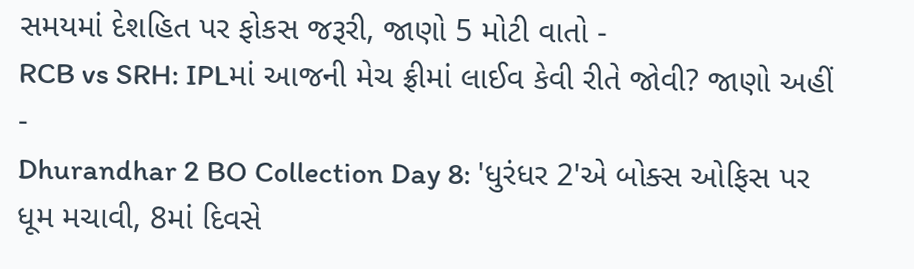સમયમાં દેશહિત પર ફોકસ જરૂરી, જાણો 5 મોટી વાતો -
RCB vs SRH: IPLમાં આજની મેચ ફ્રીમાં લાઈવ કેવી રીતે જોવી? જાણો અહીં -
Dhurandhar 2 BO Collection Day 8: 'ધુરંધર 2'એ બોક્સ ઓફિસ પર ધૂમ મચાવી, 8માં દિવસે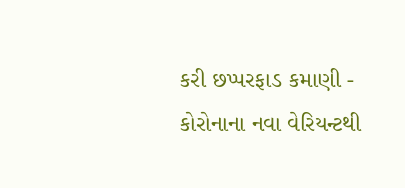કરી છપ્પરફાડ કમાણી -
કોરોનાના નવા વેરિયન્ટથી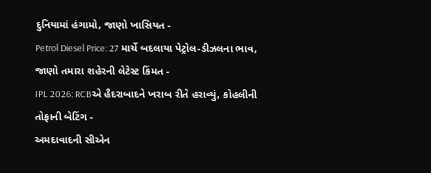દુનિયામાં હંગામો, જાણો ખાસિયત -
Petrol Diesel Price: 27 માર્ચે બદલાયા પેટ્રોલ-ડીઝલના ભાવ, જાણો તમારા શહેરની લેટેસ્ટ કિંમત -
IPL 2026: RCBએ હૈદરાબાદને ખરાબ રીતે હરાવ્યું, કોહલીની તોફાની બેટિંગ -
અમદાવાદની સીએન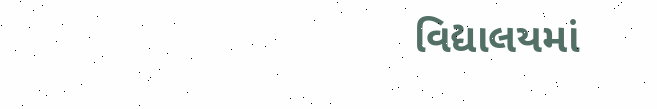વિદ્યાલયમાં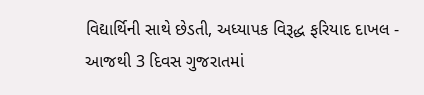વિદ્યાર્થિની સાથે છેડતી, અધ્યાપક વિરૂદ્ધ ફરિયાદ દાખલ -
આજથી 3 દિવસ ગુજરાતમાં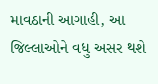માવઠાની આગાહી, આ જિલ્લાઓને વધુ અસર થશે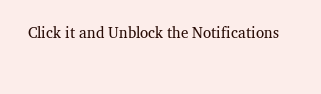Click it and Unblock the Notifications